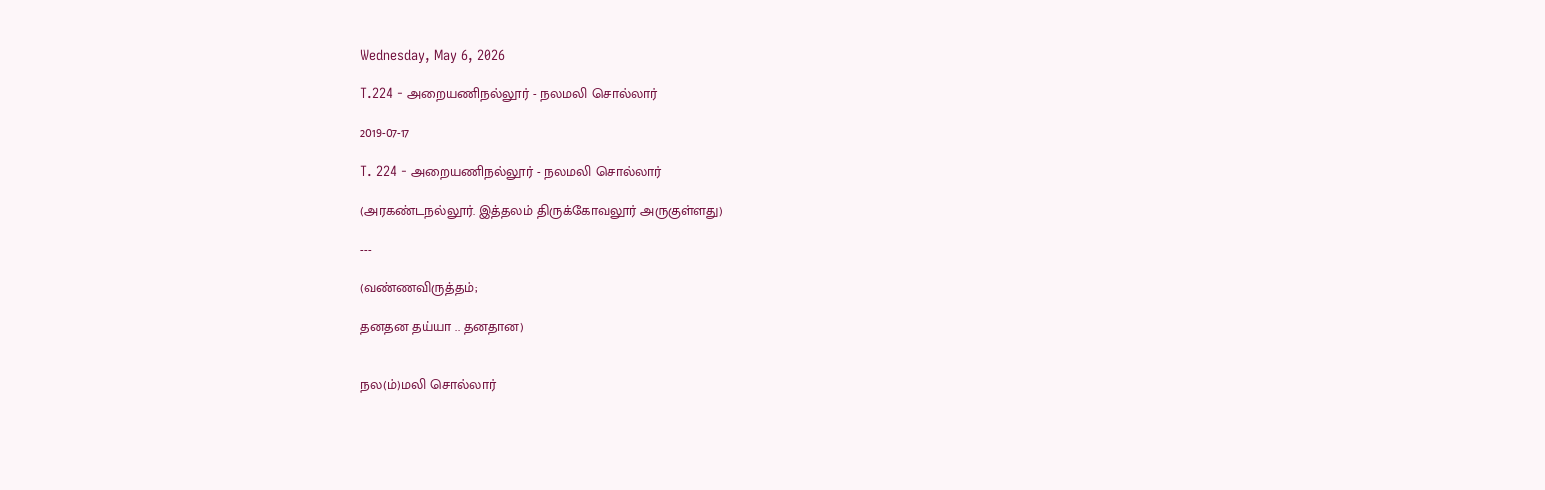Wednesday, May 6, 2026

T.224 - அறையணிநல்லூர் - நலமலி சொல்லார்

2019-07-17

T. 224 - அறையணிநல்லூர் - நலமலி சொல்லார்

(அரகண்டநல்லூர். இத்தலம் திருக்கோவலூர் அருகுள்ளது)

---

(வண்ணவிருத்தம்;

தனதன தய்யா .. தனதான)


நல(ம்)மலி சொல்லார்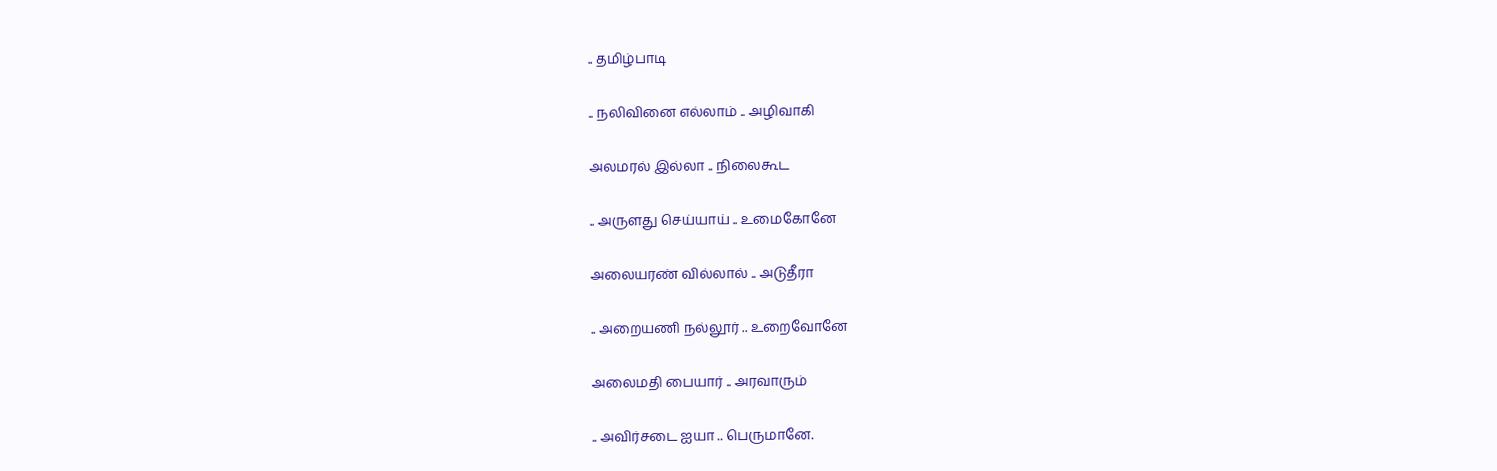.. தமிழ்பாடி

.. நலிவினை எல்லாம் .. அழிவாகி

அலமரல் இல்லா .. நிலைகூட

.. அருளது செய்யாய் .. உமைகோனே

அலையரண் வில்லால் .. அடுதீரா

.. அறையணி நல்லூர் .. உறைவோனே

அலைமதி பையார் .. அரவாரும்

.. அவிர்சடை ஐயா .. பெருமானே.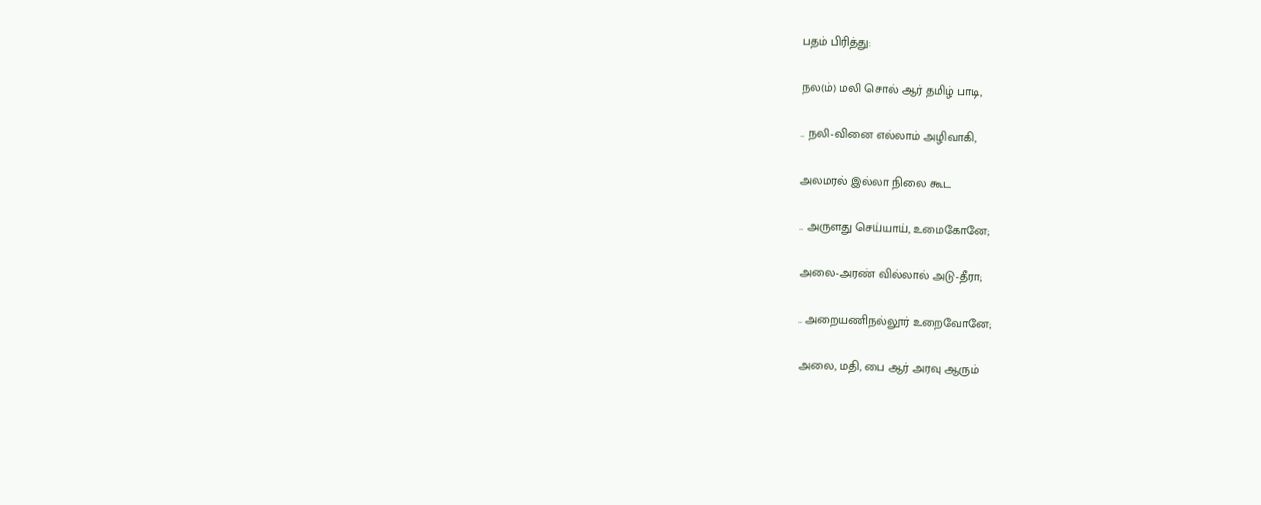பதம் பிரித்து:

நல(ம்) மலி சொல் ஆர் தமிழ் பாடி,

.. நலி-வினை எல்லாம் அழிவாகி,

அலமரல் இல்லா நிலை கூட

.. அருளது செய்யாய், உமைகோனே;

அலை-அரண் வில்லால் அடு-தீரா;

.. அறையணிநல்லூர் உறைவோனே;

அலை, மதி, பை ஆர் அரவு ஆரும்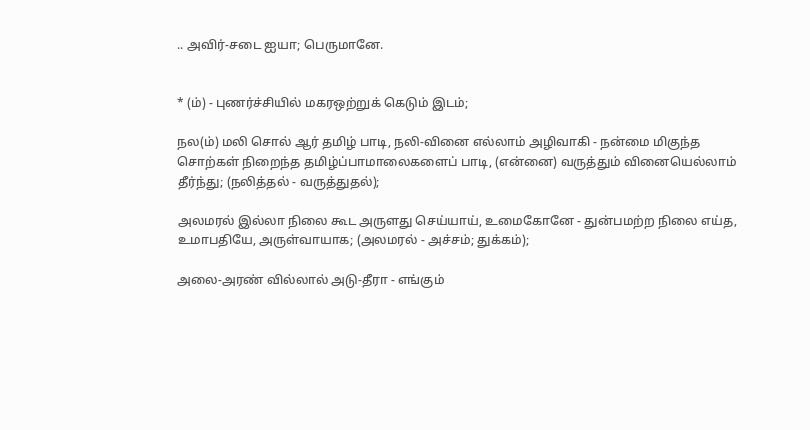.. அவிர்-சடை ஐயா; பெருமானே.


* (ம்) - புணர்ச்சியில் மகரஒற்றுக் கெடும் இடம்;

நல(ம்) மலி சொல் ஆர் தமிழ் பாடி, நலி-வினை எல்லாம் அழிவாகி - நன்மை மிகுந்த சொற்கள் நிறைந்த தமிழ்ப்பாமாலைகளைப் பாடி, (என்னை) வருத்தும் வினையெல்லாம் தீர்ந்து; (நலித்தல் - வருத்துதல்);

அலமரல் இல்லா நிலை கூட அருளது செய்யாய், உமைகோனே - துன்பமற்ற நிலை எய்த, உமாபதியே, அருள்வாயாக; (அலமரல் - அச்சம்; துக்கம்);

அலை-அரண் வில்லால் அடு-தீரா - எங்கும்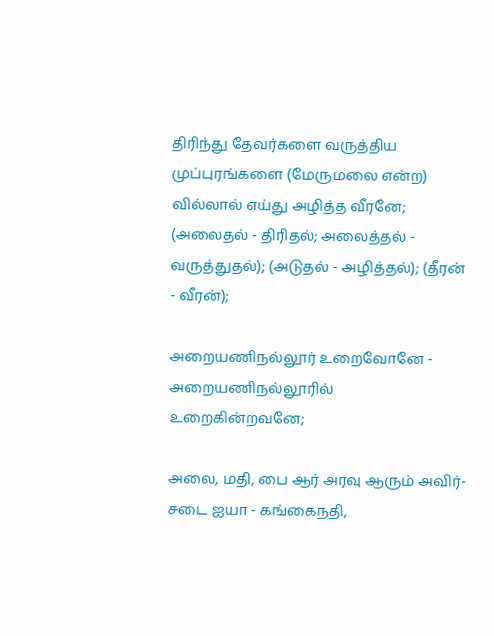திரிந்து தேவர்களை வருத்திய முப்புரங்களை (மேருமலை என்ற) வில்லால் எய்து அழித்த வீரனே; (அலைதல் - திரிதல்; அலைத்தல் - வருத்துதல்); (அடுதல் - அழித்தல்); (தீரன் - வீரன்);

அறையணிநல்லூர் உறைவோனே - அறையணிநல்லூரில் உறைகின்றவனே;

அலை, மதி, பை ஆர் அரவு ஆரும் அவிர்-சடை ஐயா - கங்கைநதி,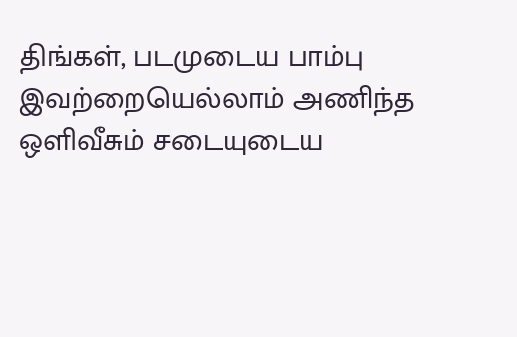திங்கள், படமுடைய பாம்பு இவற்றையெல்லாம் அணிந்த ஒளிவீசும் சடையுடைய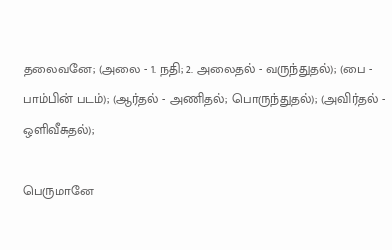தலைவனே; (அலை - 1. நதி; 2. அலைதல் - வருந்துதல்); (பை - பாம்பின் படம்); (ஆர்தல் - அணிதல்; பொருந்துதல்); (அவிர்தல் - ஒளிவீசுதல்);

பெருமானே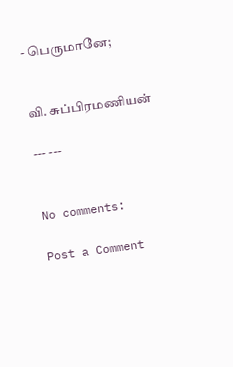- பெருமானே;


வி. சுப்பிரமணியன்

--- ---


No comments:

Post a Comment